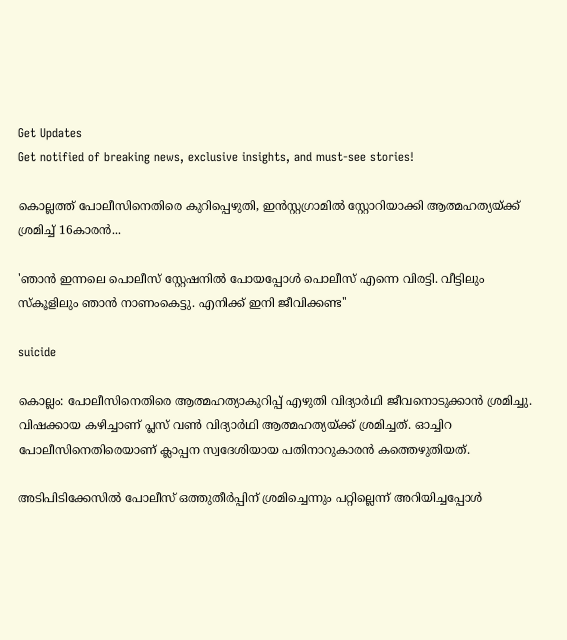Get Updates
Get notified of breaking news, exclusive insights, and must-see stories!

കൊല്ലത്ത് പോലീസിനെതിരെ കുറിപ്പെഴുതി, ഇൻസ്റ്റഗ്രാമിൽ സ്റ്റോറിയാക്കി ആത്മഹത്യയ്ക്ക് ശ്രമിച്ച് 16കാരൻ...

'ഞാൻ ഇന്നലെ പൊലീസ് സ്റ്റേഷനിൽ പോയപ്പോൾ പൊലീസ് എന്നെ വിരട്ടി. വീട്ടിലും സ്കൂളിലും ഞാൻ നാണംകെട്ടു. എനിക്ക് ഇനി ജീവിക്കണ്ട''

suicide

കൊല്ലം: പോലീസിനെതിരെ ആത്മഹത്യാകുറിപ്പ് എഴുതി വിദ്യാർഥി ജീവനൊടുക്കാൻ ശ്രമിച്ചു. വിഷക്കായ കഴിച്ചാണ് പ്ലസ് വൺ വിദ്യാർഥി ആത്മഹത്യയ്ക്ക് ശ്രമിച്ചത്. ഓച്ചിറ പോലീസിനെതിരെയാണ് ക്ലാപ്പന സ്വദേശിയായ പതിനാറുകാരൻ കത്തെഴുതിയത്.

അടിപിടിക്കേസിൽ പോലീസ് ഒത്തുതീർപ്പിന് ശ്രമിച്ചെന്നും പറ്റില്ലെന്ന് അറിയിച്ചപ്പോൾ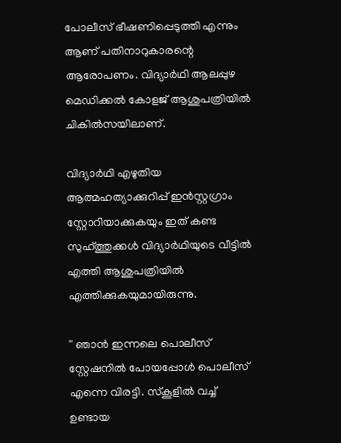പോലീസ് ഭീഷണിപ്പെടുത്തി എന്നും ആണ് പതിനാറുകാരന്റെ ആരോപണം. വിദ്യാർഥി ആലപ്പുഴ മെഡിക്കൽ കോളജ് ആശുപത്രിയിൽ ചികിൽസയിലാണ്.

വിദ്യാർഥി എഴുതിയ ആത്മഹത്യാക്കുറിപ്പ് ഇൻസ്റ്റഗ്രാം സ്റ്റോറിയാക്കുകയും ഇത് കണ്ട സുഹ്ത്തുക്കൾ വിദ്യാർഥിയുടെ വീട്ടിൽ എത്തി ആശുപത്രിയിൽ എത്തിക്കുകയുമായിരുന്നു.

'' ഞാൻ ഇന്നലെ പൊലീസ് സ്റ്റേഷനിൽ പോയപ്പോൾ പൊലീസ് എന്നെ വിരട്ടി. സ്കൂളിൽ വച്ച് ഉണ്ടായ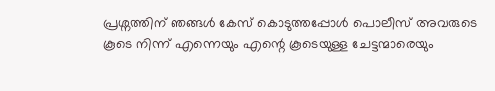പ്രശ്നത്തിന് ഞങ്ങൾ കേസ് കൊടുത്തപ്പോൾ പൊലീസ് അവരുടെ കൂടെ നിന്ന് എന്നെയും എന്റെ കൂടെയുള്ള ചേട്ടന്മാരെയും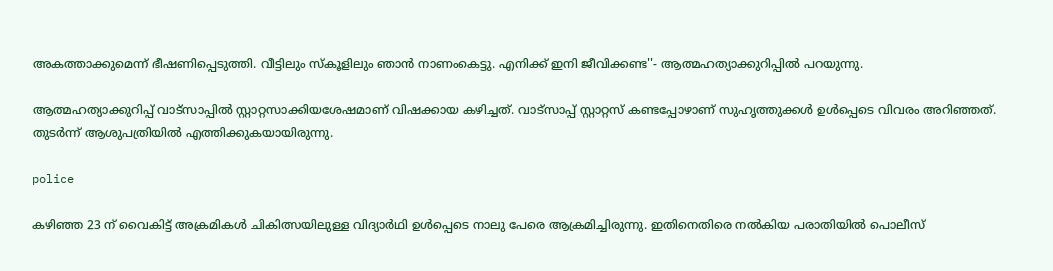അകത്താക്കുമെന്ന് ഭീഷണിപ്പെടുത്തി. വീട്ടിലും സ്കൂളിലും ഞാൻ നാണംകെട്ടു. എനിക്ക് ഇനി ജീവിക്കണ്ട''- ആത്മഹത്യാക്കുറിപ്പിൽ പറയുന്നു.

ആത്മഹത്യാക്കുറിപ്പ് വാട്സാപ്പിൽ സ്റ്റാറ്റസാക്കിയശേഷമാണ് വിഷക്കായ കഴിച്ചത്. വാട്സാപ്പ് സ്റ്റാറ്റസ് കണ്ടപ്പോഴാണ് സുഹൃത്തുക്കൾ ഉൾപ്പെടെ വിവരം അറിഞ്ഞത്. തുടർന്ന് ആശുപത്രിയിൽ എത്തിക്കുകയായിരുന്നു.

police

കഴിഞ്ഞ 23 ന് വൈകിട്ട് അക്രമികൾ ചികിത്സയിലുള്ള വിദ്യാർഥി ഉൾപ്പെടെ നാലു പേരെ ആക്രമിച്ചിരുന്നു. ഇതിനെതിരെ നൽകിയ പരാതിയിൽ പൊലീസ്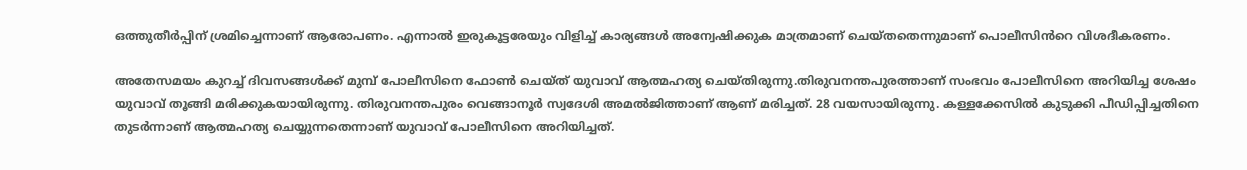ഒത്തുതീർപ്പിന് ശ്രമിച്ചെന്നാണ് ആരോപണം. എന്നാൽ ഇരുകൂട്ടരേയും വിളിച്ച് കാര്യങ്ങൾ അന്വേഷിക്കുക മാത്രമാണ് ചെയ്തതെന്നുമാണ് പൊലീസിൻറെ വിശദീകരണം.

അതേസമയം കുറച്ച് ദിവസങ്ങൾക്ക് മുമ്പ് പോലീസിനെ ഫോൺ ചെയ്ത് യുവാവ് ആത്മഹത്യ ചെയ്തിരുന്നു.തിരുവനന്തപുരത്താണ് സംഭവം പോലീസിനെ അറിയിച്ച ശേഷം യുവാവ് തൂങ്ങി മരിക്കുകയായിരുന്നു. തിരുവനന്തപുരം വെങ്ങാനൂർ സ്വദേശി അമൽജിത്താണ് ആണ് മരിച്ചത്. 28 വയസായിരുന്നു. കള്ളക്കേസിൽ കുടുക്കി പീഡിപ്പിച്ചതിനെ തുടർന്നാണ് ആത്മഹത്യ ചെയ്യുന്നതെന്നാണ് യുവാവ് പോലീസിനെ അറിയിച്ചത്.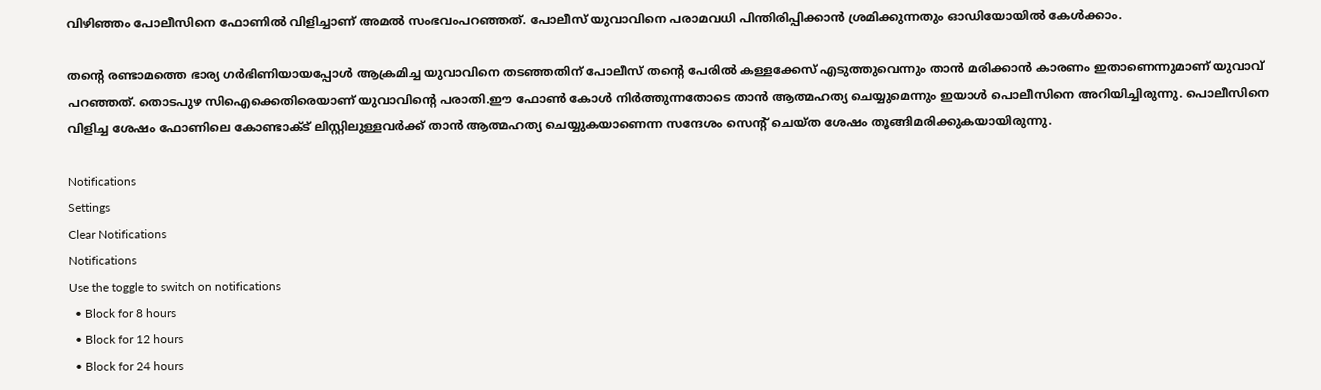വിഴിഞ്ഞം പോലീസിനെ ഫോണിൽ വിളിച്ചാണ് അമൽ സംഭവംപറഞ്ഞത്. പോലീസ് യുവാവിനെ പരാമവധി പിന്തിരിപ്പിക്കാൻ ശ്രമിക്കുന്നതും ഓഡിയോയിൽ കേൾക്കാം.

തന്റെ രണ്ടാമത്തെ ഭാര്യ ഗർഭിണിയായപ്പോൾ ആക്രമിച്ച യുവാവിനെ തടഞ്ഞതിന് പോലീസ് തന്റെ പേരിൽ കള്ളക്കേസ് എടുത്തുവെന്നും താൻ മരിക്കാൻ കാരണം ഇതാണെന്നുമാണ് യുവാവ് പറഞ്ഞത്. തൊടപുഴ സിഐക്കെതിരെയാണ് യുവാവിന്റെ പരാതി.ഈ ഫോൺ കോൾ നിർത്തുന്നതോടെ താൻ ആത്മഹത്യ ചെയ്യുമെന്നും ഇയാൾ പൊലീസിനെ അറിയിച്ചിരുന്നു. പൊലീസിനെ വിളിച്ച ശേഷം ഫോണിലെ കോണ്ടാക്ട് ലിസ്റ്റിലുള്ളവർക്ക് താൻ ആത്മഹത്യ ചെയ്യുകയാണെന്ന സന്ദേശം സെന്റ് ചെയ്ത ശേഷം തൂങ്ങിമരിക്കുകയായിരുന്നു.

Notifications
Settings
Clear Notifications
Notifications
Use the toggle to switch on notifications
  • Block for 8 hours
  • Block for 12 hours
  • Block for 24 hours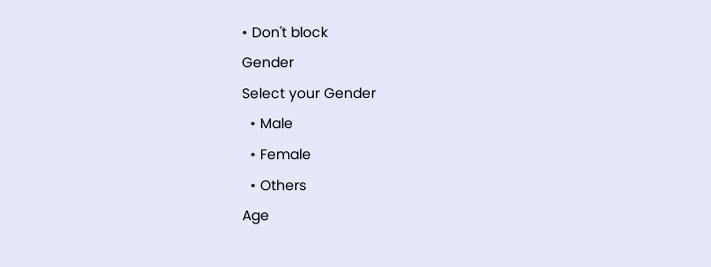• Don't block
Gender
Select your Gender
  • Male
  • Female
  • Others
Age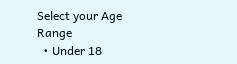Select your Age Range
  • Under 18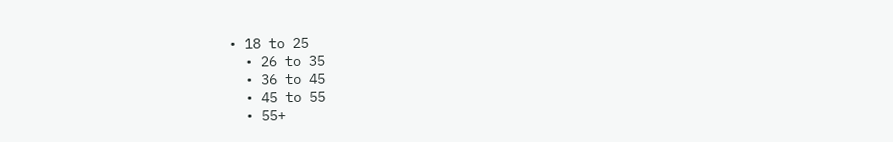• 18 to 25
  • 26 to 35
  • 36 to 45
  • 45 to 55
  • 55+